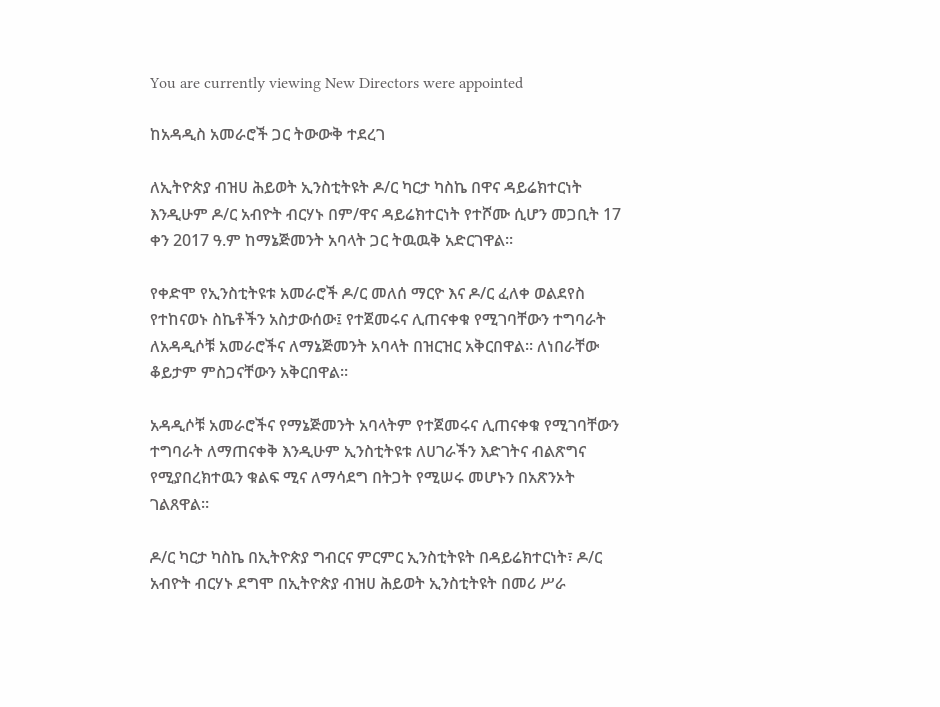You are currently viewing New Directors were appointed

ከአዳዲስ አመራሮች ጋር ትውውቅ ተደረገ

ለኢትዮጵያ ብዝሀ ሕይወት ኢንስቲትዩት ዶ/ር ካርታ ካስኬ በዋና ዳይሬክተርነት እንዲሁም ዶ/ር አብዮት ብርሃኑ በም/ዋና ዳይሬክተርነት የተሾሙ ሲሆን መጋቢት 17 ቀን 2017 ዓ.ም ከማኔጅመንት አባላት ጋር ትዉዉቅ አድርገዋል፡፡

የቀድሞ የኢንስቲትዩቱ አመራሮች ዶ/ር መለሰ ማርዮ እና ዶ/ር ፈለቀ ወልደየስ የተከናወኑ ስኬቶችን አስታውሰው፤ የተጀመሩና ሊጠናቀቁ የሚገባቸውን ተግባራት ለአዳዲሶቹ አመራሮችና ለማኔጅመንት አባላት በዝርዝር አቅርበዋል፡፡ ለነበራቸው ቆይታም ምስጋናቸውን አቅርበዋል፡፡

አዳዲሶቹ አመራሮችና የማኔጅመንት አባላትም የተጀመሩና ሊጠናቀቁ የሚገባቸውን ተግባራት ለማጠናቀቅ እንዲሁም ኢንስቲትዩቱ ለሀገራችን እድገትና ብልጽግና የሚያበረክተዉን ቁልፍ ሚና ለማሳደግ በትጋት የሚሠሩ መሆኑን በአጽንኦት ገልጸዋል።

ዶ/ር ካርታ ካስኬ በኢትዮጵያ ግብርና ምርምር ኢንስቲትዩት በዳይሬክተርነት፣ ዶ/ር አብዮት ብርሃኑ ደግሞ በኢትዮጵያ ብዝሀ ሕይወት ኢንስቲትዩት በመሪ ሥራ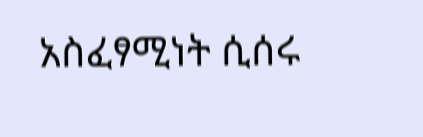አስፈፃሚነት ሲሰሩ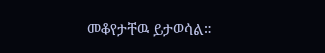መቆየታቸዉ ይታወሳል።